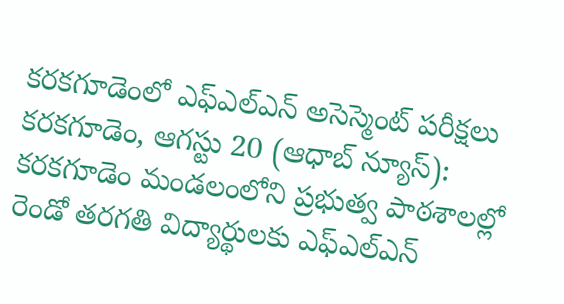కరకగూడెంలో ఎఫ్ఎల్ఎన్ అసెస్మెంట్ పరీక్షలు
కరకగూడెం, ఆగస్టు 20 (ఆధాబ్ న్యూస్): కరకగూడెం మండలంలోని ప్రభుత్వ పాఠశాలల్లో రెండో తరగతి విద్యార్థులకు ఎఫ్ఎల్ఎన్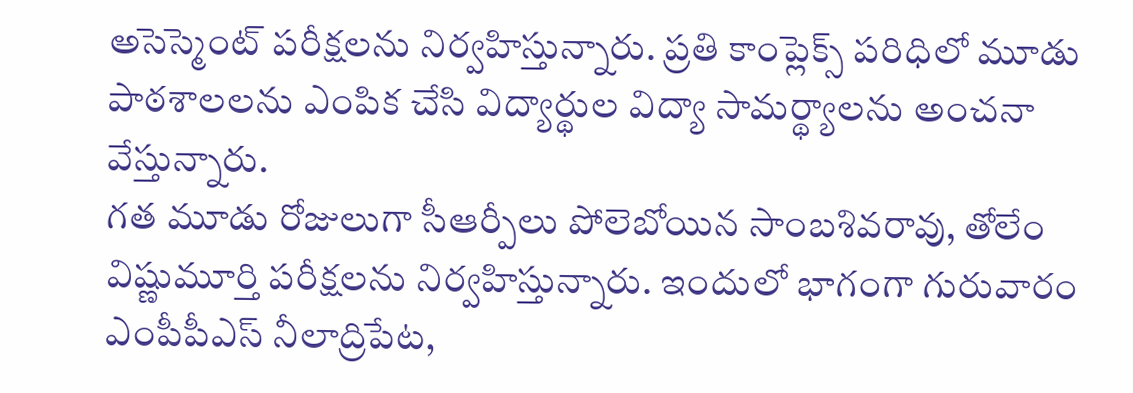అసెస్మెంట్ పరీక్షలను నిర్వహిస్తున్నారు. ప్రతి కాంప్లెక్స్ పరిధిలో మూడు పాఠశాలలను ఎంపిక చేసి విద్యార్థుల విద్యా సామర్థ్యాలను అంచనా వేస్తున్నారు.
గత మూడు రోజులుగా సీఆర్పీలు పోలెబోయిన సాంబశివరావు, తోలేం విష్ణుమూర్తి పరీక్షలను నిర్వహిస్తున్నారు. ఇందులో భాగంగా గురువారం ఎంపీపీఎస్ నీలాద్రిపేట,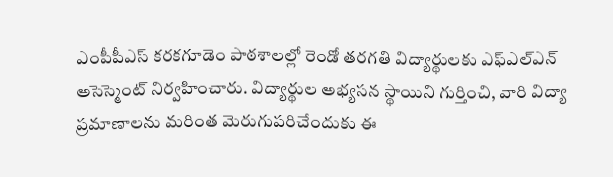ఎంపీపీఎస్ కరకగూడెం పాఠశాలల్లో రెండో తరగతి విద్యార్థులకు ఎఫ్ఎల్ఎన్ అసెస్మెంట్ నిర్వహించారు. విద్యార్థుల అభ్యసన స్థాయిని గుర్తించి, వారి విద్యా ప్రమాణాలను మరింత మెరుగుపరిచేందుకు ఈ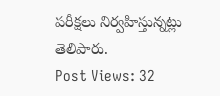పరీక్షలు నిర్వహిస్తున్నట్లు తెలిపారు.
Post Views: 32